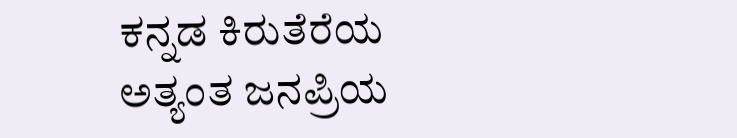ಕನ್ನಡ ಕಿರುತೆರೆಯ ಅತ್ಯಂತ ಜನಪ್ರಿಯ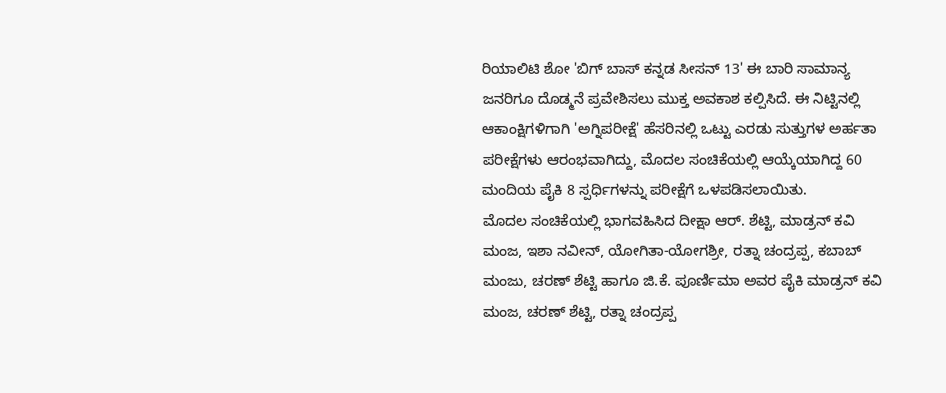ರಿಯಾಲಿಟಿ ಶೋ 'ಬಿಗ್ ಬಾಸ್ ಕನ್ನಡ ಸೀಸನ್ 13' ಈ ಬಾರಿ ಸಾಮಾನ್ಯ ಜನರಿಗೂ ದೊಡ್ಮನೆ ಪ್ರವೇಶಿಸಲು ಮುಕ್ತ ಅವಕಾಶ ಕಲ್ಪಿಸಿದೆ. ಈ ನಿಟ್ಟಿನಲ್ಲಿ ಆಕಾಂಕ್ಷಿಗಳಿಗಾಗಿ 'ಅಗ್ನಿಪರೀಕ್ಷೆ' ಹೆಸರಿನಲ್ಲಿ ಒಟ್ಟು ಎರಡು ಸುತ್ತುಗಳ ಅರ್ಹತಾ ಪರೀಕ್ಷೆಗಳು ಆರಂಭವಾಗಿದ್ದು, ಮೊದಲ ಸಂಚಿಕೆಯಲ್ಲಿ ಆಯ್ಕೆಯಾಗಿದ್ದ 60 ಮಂದಿಯ ಪೈಕಿ 8 ಸ್ಪರ್ಧಿಗಳನ್ನು ಪರೀಕ್ಷೆಗೆ ಒಳಪಡಿಸಲಾಯಿತು.
ಮೊದಲ ಸಂಚಿಕೆಯಲ್ಲಿ ಭಾಗವಹಿಸಿದ ದೀಕ್ಷಾ ಆರ್. ಶೆಟ್ಟಿ, ಮಾಡ್ರನ್ ಕವಿ ಮಂಜ, ಇಶಾ ನವೀನ್, ಯೋಗಿತಾ-ಯೋಗಶ್ರೀ, ರತ್ನಾ ಚಂದ್ರಪ್ಪ, ಕಬಾಬ್ ಮಂಜು, ಚರಣ್ ಶೆಟ್ಟಿ ಹಾಗೂ ಜಿ.ಕೆ. ಪೂರ್ಣಿಮಾ ಅವರ ಪೈಕಿ ಮಾಡ್ರನ್ ಕವಿ ಮಂಜ, ಚರಣ್ ಶೆಟ್ಟಿ, ರತ್ನಾ ಚಂದ್ರಪ್ಪ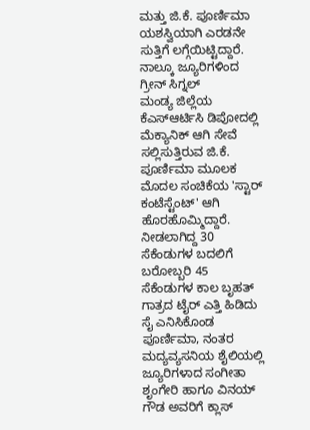ಮತ್ತು ಜಿ.ಕೆ. ಪೂರ್ಣಿಮಾ ಯಶಸ್ವಿಯಾಗಿ ಎರಡನೇ ಸುತ್ತಿಗೆ ಲಗ್ಗೆಯಿಟ್ಟಿದ್ದಾರೆ.
ನಾಲ್ಕೂ ಜ್ಯೂರಿಗಳಿಂದ ಗ್ರೀನ್ ಸಿಗ್ನಲ್
ಮಂಡ್ಯ ಜಿಲ್ಲೆಯ ಕೆಎಸ್ಆರ್ಟಿಸಿ ಡಿಪೋದಲ್ಲಿ ಮೆಕ್ಯಾನಿಕ್ ಆಗಿ ಸೇವೆ ಸಲ್ಲಿಸುತ್ತಿರುವ ಜಿ.ಕೆ. ಪೂರ್ಣಿಮಾ ಮೂಲಕ ಮೊದಲ ಸಂಚಿಕೆಯ 'ಸ್ಟಾರ್ ಕಂಟೆಸ್ಟೆಂಟ್' ಆಗಿ ಹೊರಹೊಮ್ಮಿದ್ದಾರೆ. ನೀಡಲಾಗಿದ್ದ 30 ಸೆಕೆಂಡುಗಳ ಬದಲಿಗೆ ಬರೋಬ್ಬರಿ 45 ಸೆಕೆಂಡುಗಳ ಕಾಲ ಬೃಹತ್ ಗಾತ್ರದ ಟೈರ್ ಎತ್ತಿ ಹಿಡಿದು ಸೈ ಎನಿಸಿಕೊಂಡ ಪೂರ್ಣಿಮಾ, ನಂತರ ಮದ್ಯವ್ಯಸನಿಯ ಶೈಲಿಯಲ್ಲಿ ಜ್ಯೂರಿಗಳಾದ ಸಂಗೀತಾ ಶೃಂಗೇರಿ ಹಾಗೂ ವಿನಯ್ ಗೌಡ ಅವರಿಗೆ ಕ್ಲಾಸ್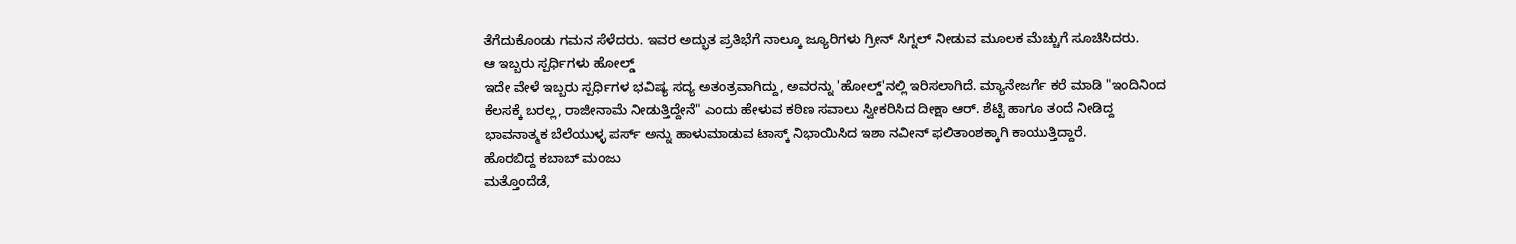ತೆಗೆದುಕೊಂಡು ಗಮನ ಸೆಳೆದರು. ಇವರ ಅದ್ಭುತ ಪ್ರತಿಭೆಗೆ ನಾಲ್ಕೂ ಜ್ಯೂರಿಗಳು ಗ್ರೀನ್ ಸಿಗ್ನಲ್ ನೀಡುವ ಮೂಲಕ ಮೆಚ್ಚುಗೆ ಸೂಚಿಸಿದರು.
ಆ ಇಬ್ಬರು ಸ್ಪರ್ಧಿಗಳು ಹೋಲ್ಡ್
ಇದೇ ವೇಳೆ ಇಬ್ಬರು ಸ್ಪರ್ಧಿಗಳ ಭವಿಷ್ಯ ಸದ್ಯ ಅತಂತ್ರವಾಗಿದ್ದು, ಅವರನ್ನು 'ಹೋಲ್ಡ್'ನಲ್ಲಿ ಇರಿಸಲಾಗಿದೆ. ಮ್ಯಾನೇಜರ್ಗೆ ಕರೆ ಮಾಡಿ "ಇಂದಿನಿಂದ ಕೆಲಸಕ್ಕೆ ಬರಲ್ಲ, ರಾಜೀನಾಮೆ ನೀಡುತ್ತಿದ್ದೇನೆ" ಎಂದು ಹೇಳುವ ಕಠಿಣ ಸವಾಲು ಸ್ವೀಕರಿಸಿದ ದೀಕ್ಷಾ ಆರ್. ಶೆಟ್ಟಿ ಹಾಗೂ ತಂದೆ ನೀಡಿದ್ದ ಭಾವನಾತ್ಮಕ ಬೆಲೆಯುಳ್ಳ ಪರ್ಸ್ ಅನ್ನು ಹಾಳುಮಾಡುವ ಟಾಸ್ಕ್ ನಿಭಾಯಿಸಿದ ಇಶಾ ನವೀನ್ ಫಲಿತಾಂಶಕ್ಕಾಗಿ ಕಾಯುತ್ತಿದ್ದಾರೆ.
ಹೊರಬಿದ್ದ ಕಬಾಬ್ ಮಂಜು
ಮತ್ತೊಂದೆಡೆ,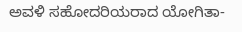ಅವಳಿ ಸಹೋದರಿಯರಾದ ಯೋಗಿತಾ-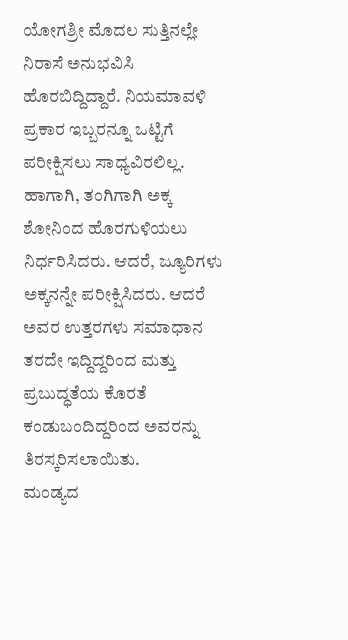ಯೋಗಶ್ರೀ ಮೊದಲ ಸುತ್ತಿನಲ್ಲೇ ನಿರಾಸೆ ಅನುಭವಿಸಿ ಹೊರಬಿದ್ದಿದ್ದಾರೆ. ನಿಯಮಾವಳಿ ಪ್ರಕಾರ ಇಬ್ಬರನ್ನೂ ಒಟ್ಟಿಗೆ ಪರೀಕ್ಷಿಸಲು ಸಾಧ್ಯವಿರಲಿಲ್ಲ. ಹಾಗಾಗಿ, ತಂಗಿಗಾಗಿ ಅಕ್ಕ ಶೋನಿಂದ ಹೊರಗುಳಿಯಲು ನಿರ್ಧರಿಸಿದರು. ಆದರೆ, ಜ್ಯೂರಿಗಳು ಅಕ್ಕನನ್ನೇ ಪರೀಕ್ಷಿಸಿದರು. ಆದರೆ ಅವರ ಉತ್ತರಗಳು ಸಮಾಧಾನ ತರದೇ ಇದ್ದಿದ್ದರಿಂದ ಮತ್ತು ಪ್ರಬುದ್ಧತೆಯ ಕೊರತೆ ಕಂಡುಬಂದಿದ್ದರಿಂದ ಅವರನ್ನು ತಿರಸ್ಕರಿಸಲಾಯಿತು.
ಮಂಡ್ಯದ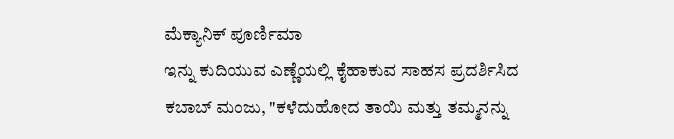ಮೆಕ್ಯಾನಿಕ್ ಪೂರ್ಣಿಮಾ
ಇನ್ನು ಕುದಿಯುವ ಎಣ್ಣೆಯಲ್ಲಿ ಕೈಹಾಕುವ ಸಾಹಸ ಪ್ರದರ್ಶಿಸಿದ ಕಬಾಬ್ ಮಂಜು, "ಕಳೆದುಹೋದ ತಾಯಿ ಮತ್ತು ತಮ್ಮನನ್ನು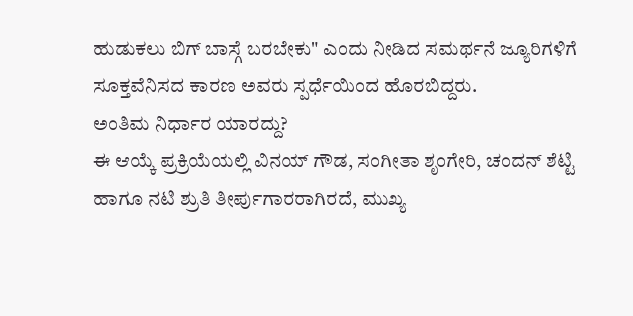ಹುಡುಕಲು ಬಿಗ್ ಬಾಸ್ಗೆ ಬರಬೇಕು" ಎಂದು ನೀಡಿದ ಸಮರ್ಥನೆ ಜ್ಯೂರಿಗಳಿಗೆ ಸೂಕ್ತವೆನಿಸದ ಕಾರಣ ಅವರು ಸ್ಪರ್ಧೆಯಿಂದ ಹೊರಬಿದ್ದರು.
ಅಂತಿಮ ನಿರ್ಧಾರ ಯಾರದ್ದು?
ಈ ಆಯ್ಕೆ ಪ್ರಕ್ರಿಯೆಯಲ್ಲಿ ವಿನಯ್ ಗೌಡ, ಸಂಗೀತಾ ಶೃಂಗೇರಿ, ಚಂದನ್ ಶೆಟ್ಟಿ ಹಾಗೂ ನಟಿ ಶ್ರುತಿ ತೀರ್ಪುಗಾರರಾಗಿರದೆ, ಮುಖ್ಯ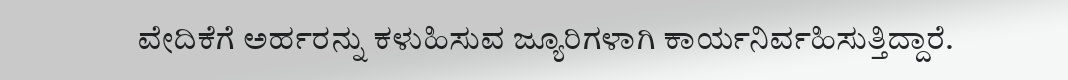ವೇದಿಕೆಗೆ ಅರ್ಹರನ್ನು ಕಳುಹಿಸುವ ಜ್ಯೂರಿಗಳಾಗಿ ಕಾರ್ಯನಿರ್ವಹಿಸುತ್ತಿದ್ದಾರೆ.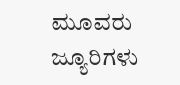ಮೂವರು ಜ್ಯೂರಿಗಳು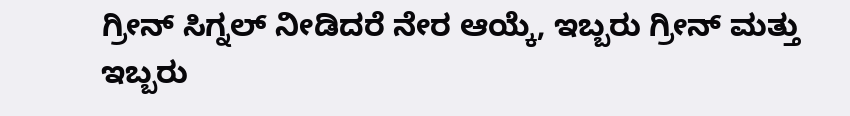ಗ್ರೀನ್ ಸಿಗ್ನಲ್ ನೀಡಿದರೆ ನೇರ ಆಯ್ಕೆ, ಇಬ್ಬರು ಗ್ರೀನ್ ಮತ್ತು ಇಬ್ಬರು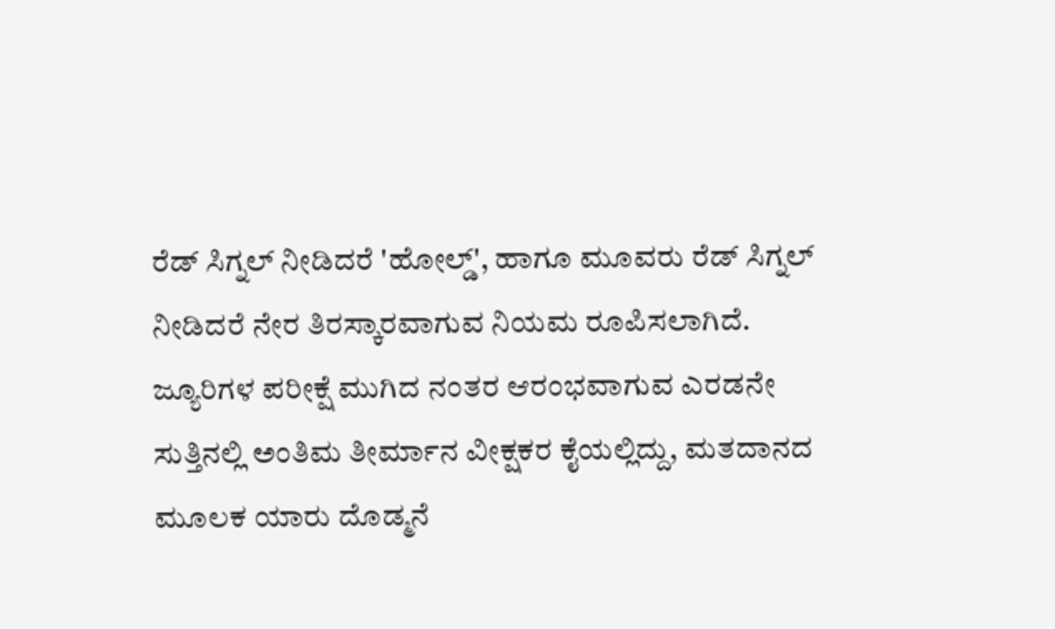ರೆಡ್ ಸಿಗ್ನಲ್ ನೀಡಿದರೆ 'ಹೋಲ್ಡ್', ಹಾಗೂ ಮೂವರು ರೆಡ್ ಸಿಗ್ನಲ್ ನೀಡಿದರೆ ನೇರ ತಿರಸ್ಕಾರವಾಗುವ ನಿಯಮ ರೂಪಿಸಲಾಗಿದೆ.
ಜ್ಯೂರಿಗಳ ಪರೀಕ್ಷೆ ಮುಗಿದ ನಂತರ ಆರಂಭವಾಗುವ ಎರಡನೇ ಸುತ್ತಿನಲ್ಲಿ ಅಂತಿಮ ತೀರ್ಮಾನ ವೀಕ್ಷಕರ ಕೈಯಲ್ಲಿದ್ದು, ಮತದಾನದ ಮೂಲಕ ಯಾರು ದೊಡ್ಮನೆ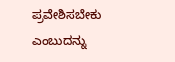ಪ್ರವೇಶಿಸಬೇಕು ಎಂಬುದನ್ನು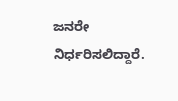ಜನರೇ ನಿರ್ಧರಿಸಲಿದ್ದಾರೆ.